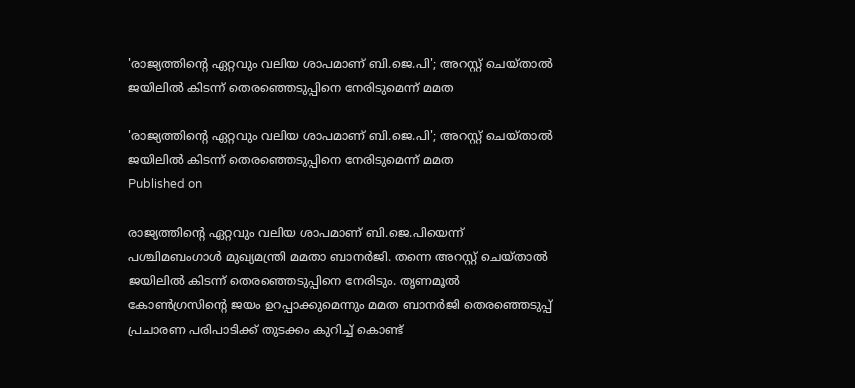'രാജ്യത്തിന്റെ ഏറ്റവും വലിയ ശാപമാണ് ബി.ജെ.പി'; അറസ്റ്റ് ചെയ്താല്‍ ജയിലില്‍ കിടന്ന് തെരഞ്ഞെടുപ്പിനെ നേരിടുമെന്ന് മമത

'രാജ്യത്തിന്റെ ഏറ്റവും വലിയ ശാപമാണ് ബി.ജെ.പി'; അറസ്റ്റ് ചെയ്താല്‍ ജയിലില്‍ കിടന്ന് തെരഞ്ഞെടുപ്പിനെ നേരിടുമെന്ന് മമത
Published on

രാജ്യത്തിന്റെ ഏറ്റവും വലിയ ശാപമാണ് ബി.ജെ.പിയെന്ന് പശ്ചിമബംഗാള്‍ മുഖ്യമന്ത്രി മമതാ ബാനര്‍ജി. തന്നെ അറസ്റ്റ് ചെയ്താല്‍ ജയിലില്‍ കിടന്ന് തെരഞ്ഞെടുപ്പിനെ നേരിടും. തൃണമൂല്‍ കോണ്‍ഗ്രസിന്റെ ജയം ഉറപ്പാക്കുമെന്നും മമത ബാനര്‍ജി തെരഞ്ഞെടുപ്പ് പ്രചാരണ പരിപാടിക്ക് തുടക്കം കുറിച്ച് കൊണ്ട്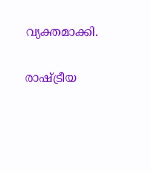വ്യക്തമാക്കി.

രാഷ്ട്രീയ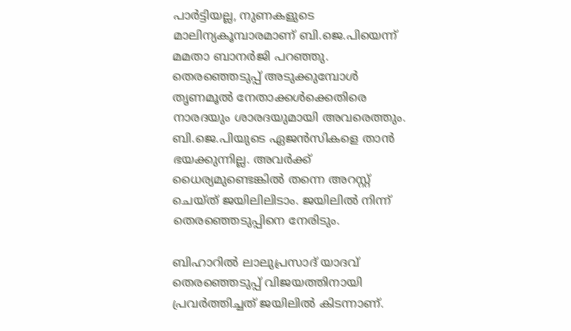പാര്‍ട്ടിയല്ല, നുണകളുടെ മാലിന്യകൂമ്പാരമാണ് ബി.ജെ.പിയെന്ന് മമതാ ബാനര്‍ജി പറഞ്ഞു. തെരഞ്ഞെടുപ്പ് അടുക്കുമ്പോള്‍ തൃണമൂല്‍ നേതാക്കള്‍ക്കെതിരെ നാരദയും ശാരദയുമായി അവരെത്തും. ബി.ജെ.പിയുടെ ഏജന്‍സികളെ താന്‍ ഭയക്കുന്നില്ല. അവര്‍ക്ക് ധൈര്യമുണ്ടെങ്കില്‍ തന്നെ അറസ്റ്റ് ചെയ്ത് ജയിലിലിടാം. ജയിലില്‍ നിന്ന് തെരഞ്ഞെടുപ്പിനെ നേരിടും.

ബിഹാറില്‍ ലാലുപ്രസാദ് യാദവ് തെരഞ്ഞെടുപ്പ് വിജയത്തിനായി പ്രവര്‍ത്തിച്ചത് ജയിലില്‍ കിടന്നാണ്.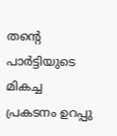തന്റെ പാര്‍ട്ടിയുടെ മികച്ച പ്രകടനം ഉറപ്പു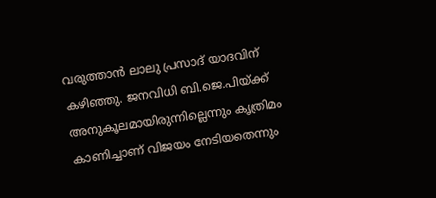വരുത്താന്‍ ലാലു പ്രസാദ് യാദവിന് കഴിഞ്ഞു. ജനവിധി ബി.ജെ.പിയ്ക്ക് അനുകൂലമായിരുന്നില്ലെന്നും കൃത്രിമം കാണിച്ചാണ് വിജയം നേടിയതെന്നും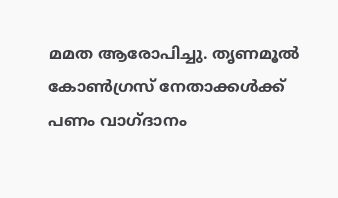മമത ആരോപിച്ചു. തൃണമൂല്‍ കോണ്‍ഗ്രസ് നേതാക്കള്‍ക്ക് പണം വാഗ്ദാനം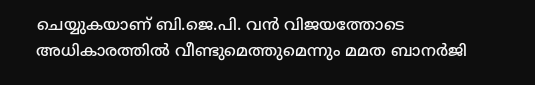ചെയ്യുകയാണ് ബി.ജെ.പി. വന്‍ വിജയത്തോടെ അധികാരത്തില്‍ വീണ്ടുമെത്തുമെന്നും മമത ബാനര്‍ജി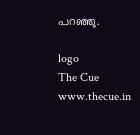പറഞ്ഞു.

logo
The Cue
www.thecue.in